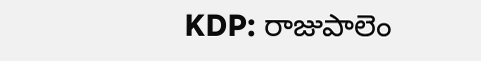KDP: రాజుపాలెం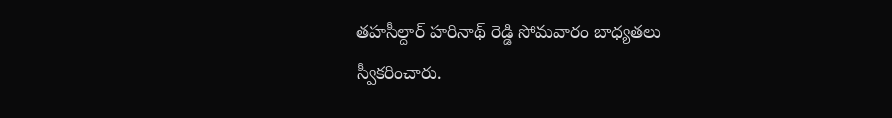తహసీల్దార్ హరినాథ్ రెడ్డి సోమవారం బాధ్యతలు స్వీకరించారు.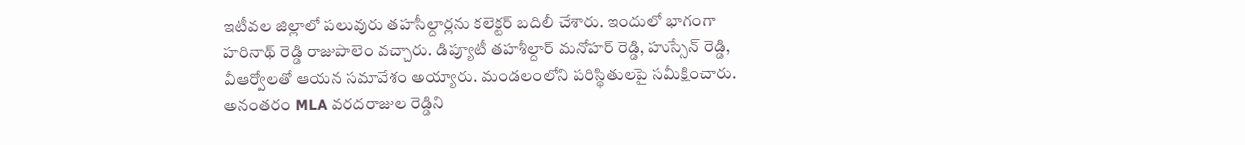ఇటీవల జిల్లాలో పలువురు తహసీల్దార్లను కలెక్టర్ బదిలీ చేశారు. ఇందులో భాగంగా హరినాథ్ రెడ్డి రాజుపాలెం వచ్చారు. డిప్యూటీ తహశీల్దార్ మనోహర్ రెడ్డి, హుస్సేన్ రెడ్డి, వీఆర్వోలతో ఆయన సమావేశం అయ్యారు. మండలంలోని పరిస్థితులపై సమీక్షించారు. అనంతరం MLA వరదరాజుల రెడ్డిని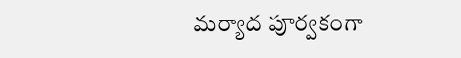మర్యాద పూర్వకంగా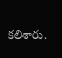కలిశారు.